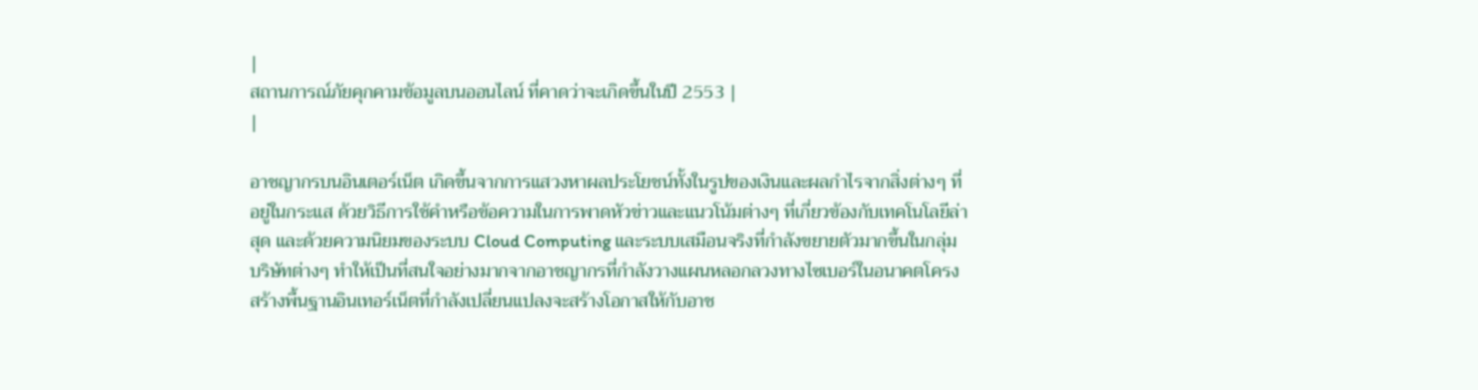|
สถานการณ์ภัยคุกคามข้อมูลบนออนไลน์ ที่คาดว่าจะเกิดขึ้นในปี 2553 |
|

อาชญากรบนอินเตอร์เน็ต เกิดขึ้นจากการแสวงหาผลประโยชน์ทั้งในรูปของเงินและผลกำไรจากสิ่งต่างๆ ที่อยู่ในกระแส ด้วยวิธีการใช้คำหรือข้อความในการพาดหัวข่าวและแนวโน้มต่างๆ ที่เกี่ยวข้องกับเทคโนโลยีล่าสุด และด้วยความนิยมของระบบ Cloud Computing และระบบเสมือนจริงที่กำลังขยายตัวมากขึ้นในกลุ่มบริษัทต่างๆ ทำให้เป็นที่สนใจอย่างมากจากอาชญากรที่กำลังวางแผนหลอกลวงทางไซเบอร์ในอนาคตโครงสร้างพื้นฐานอินเทอร์เน็ตที่กำลังเปลี่ยนแปลงจะสร้างโอกาสให้กับอาช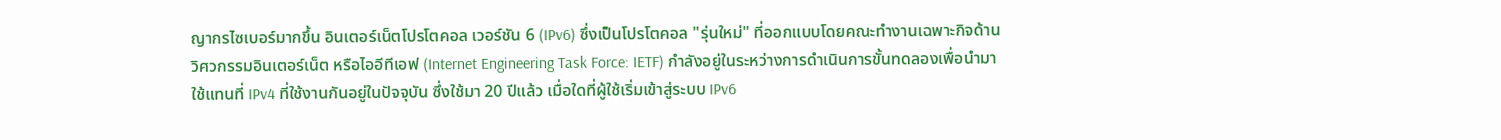ญากรไซเบอร์มากขึ้น อินเตอร์เน็ตโปรโตคอล เวอร์ชัน 6 (IPv6) ซึ่งเป็นโปรโตคอล "รุ่นใหม่" ที่ออกแบบโดยคณะทำงานเฉพาะกิจด้านวิศวกรรมอินเตอร์เน็ต หรือไออีทีเอฟ (Internet Engineering Task Force: IETF) กำลังอยู่ในระหว่างการดำเนินการขั้นทดลองเพื่อนำมาใช้แทนที่ IPv4 ที่ใช้งานกันอยู่ในปัจจุบัน ซึ่งใช้มา 20 ปีแล้ว เมื่อใดที่ผู้ใช้เริ่มเข้าสู่ระบบ IPv6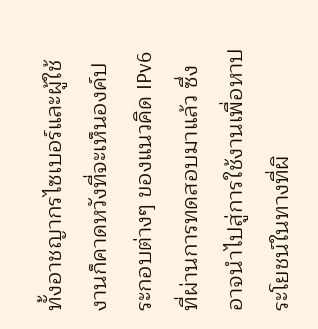ทั้งอาชญากรไซเบอร์และผู้ใช้งานก็คาดหวังที่จะเห็นองค์ประกอบต่างๆ ของแนวคิด IPv6 ที่ผ่านการทดสอบมาแล้ว ซึ่งอาจนำไปสู่การใช้งานเพื่อหาประโยชน์ในทางที่ผิ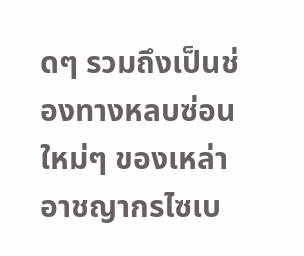ดๆ รวมถึงเป็นช่องทางหลบซ่อนใหม่ๆ ของเหล่าอาชญากรไซเบ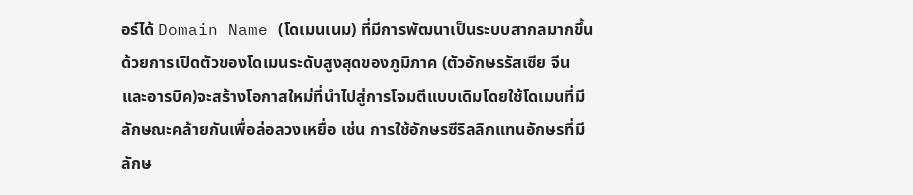อร์ได้ Domain Name (โดเมนเนม) ที่มีการพัฒนาเป็นระบบสากลมากขึ้น ด้วยการเปิดตัวของโดเมนระดับสูงสุดของภูมิภาค (ตัวอักษรรัสเซีย จีน และอารบิค)จะสร้างโอกาสใหม่ที่นำไปสู่การโจมตีแบบเดิมโดยใช้โดเมนที่มีลักษณะคล้ายกันเพื่อล่อลวงเหยื่อ เช่น การใช้อักษรซีริลลิกแทนอักษรที่มีลักษ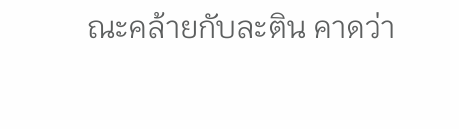ณะคล้ายกับละติน คาดว่า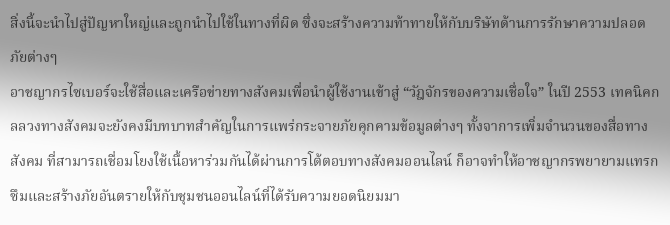สิ่งนี้จะนำไปสู่ปัญหาใหญ่และถูกนำไปใช้ในทางที่ผิด ซึ่งจะสร้างความท้าทายให้กับบริษัทด้านการรักษาความปลอดภัยต่างๆ
อาชญากรไซเบอร์จะใช้สื่อและเครือข่ายทางสังคมเพื่อนำผู้ใช้งานเข้าสู่ “วัฎจักรของความเชื่อใจ” ในปี 2553 เทคนิคกลลวงทางสังคมจะยังคงมีบทบาทสำคัญในการแพร่กระจายภัยคุกคามข้อมูลต่างๆ ทั้งจาการเพิ่มจำนวนของสื่อทางสังคม ที่สามารถเชื่อมโยงใช้เนื้อหาร่วมกันได้ผ่านการโต้ตอบทางสังคมออนไลน์ ก็อาจทำให้อาชญากรพยายามแทรกซึมและสร้างภัยอันตรายให้กับชุมชนออนไลน์ที่ได้รับความยอดนิยมมา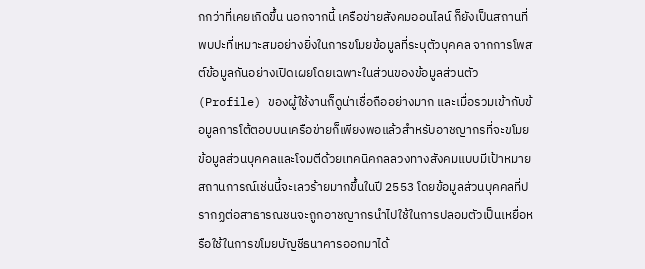กกว่าที่เคยเกิดขึ้น นอกจากนี้ เครือข่ายสังคมออนไลน์ ก็ยังเป็นสถานที่พบปะที่เหมาะสมอย่างยิ่งในการขโมยข้อมูลที่ระบุตัวบุคคล จากการโพสต์ข้อมูลกันอย่างเปิดเผยโดยเฉพาะในส่วนของข้อมูลส่วนตัว (Profile) ของผู้ใช้งานก็ดูน่าเชื่อถืออย่างมาก และเมื่อรวมเข้ากับข้อมูลการโต้ตอบบนเครือข่ายก็เพียงพอแล้วสำหรับอาชญากรที่จะขโมยข้อมูลส่วนบุคคลและโจมตีด้วยเทคนิคกลลวงทางสังคมแบบมีเป้าหมาย สถานการณ์เช่นนี้จะเลวร้ายมากขึ้นในปี 2553 โดยข้อมูลส่วนบุคคลที่ปรากฏต่อสาธารณชนจะถูกอาชญากรนำไปใช้ในการปลอมตัวเป็นเหยื่อหรือใช้ในการขโมยบัญชีธนาคารออกมาได้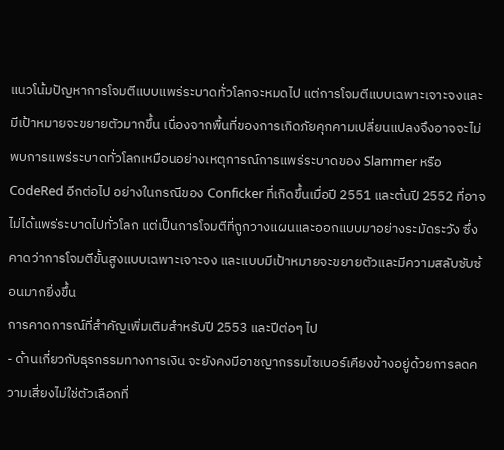แนวโน้มปัญหาการโจมตีแบบแพร่ระบาดทั่วโลกจะหมดไป แต่การโจมตีแบบเฉพาะเจาะจงและมีเป้าหมายจะขยายตัวมากขึ้น เนื่องจากพื้นที่ของการเกิดภัยคุกคามเปลี่ยนแปลงจึงอาจจะไม่พบการแพร่ระบาดทั่วโลกเหมือนอย่างเหตุการณ์การแพร่ระบาดของ Slammer หรือ CodeRed อีกต่อไป อย่างในกรณีของ Conficker ที่เกิดขึ้นเมื่อปี 2551 และต้นปี 2552 ที่อาจไม่ได้แพร่ระบาดไปทั่วโลก แต่เป็นการโจมตีที่ถูกวางแผนและออกแบบมาอย่างระมัดระวัง ซึ่งคาดว่าการโจมตีขั้นสูงแบบเฉพาะเจาะจง และแบบมีเป้าหมายจะขยายตัวและมีความสลับซับซ้อนมากยิ่งขึ้น
การคาดการณ์ที่สำคัญเพิ่มเติมสำหรับปี 2553 และปีต่อๆ ไป
- ด้านเกี่ยวกับธุรกรรมทางการเงิน จะยังคงมีอาชญากรรมไซเบอร์เคียงข้างอยู่ด้วยการลดความเสี่ยงไม่ใช่ตัวเลือกที่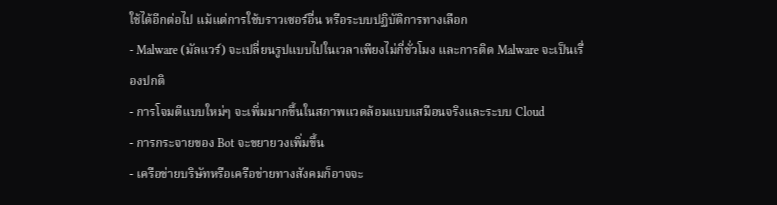ใช้ได้อีกต่อไป แม้แต่การใช้บราวเซอร์อื่น หรือระบบปฏิบัติการทางเลือก
- Malware (มัลแวร์) จะเปลี่ยนรูปแบบไปในเวลาเพียงไม่กี่ชั่วโมง และการติด Malware จะเป็นเรื่องปกติ
- การโจมตีแบบใหม่ๆ จะเพิ่มมากขึ้นในสภาพแวดล้อมแบบเสมือนจริงและระบบ Cloud
- การกระจายของ Bot จะขยายวงเพิ่มขึ้น
- เครือข่ายบริษัทหรือเครือข่ายทางสังคมก็อาจจะ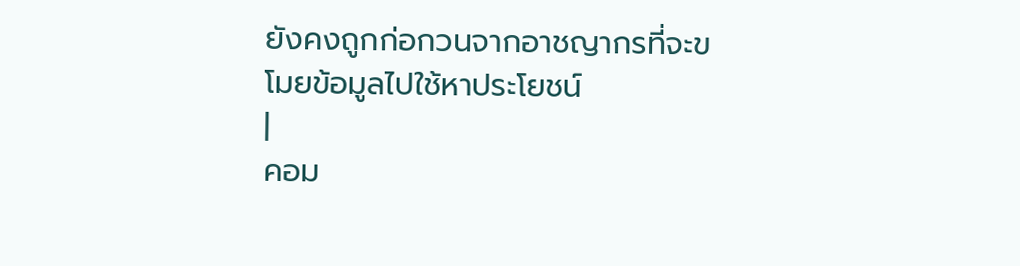ยังคงถูกก่อกวนจากอาชญากรที่จะขโมยข้อมูลไปใช้หาประโยชน์
|
คอม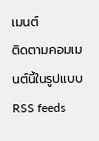เมนต์
ติดตามคอมเมนต์นี้ในรูปแบบ RSS feeds